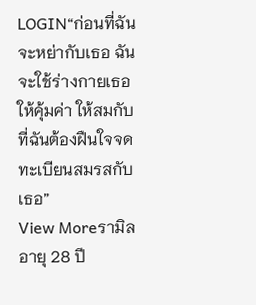LOGIN“ก่อนที่ฉันจะหย่ากับเธอ ฉันจะใช้ร่างกายเธอให้คุ้มค่า ให้สมกับที่ฉันต้องฝืนใจจดทะเบียนสมรสกับเธอ”
View Moreรามิล อายุ 28 ปี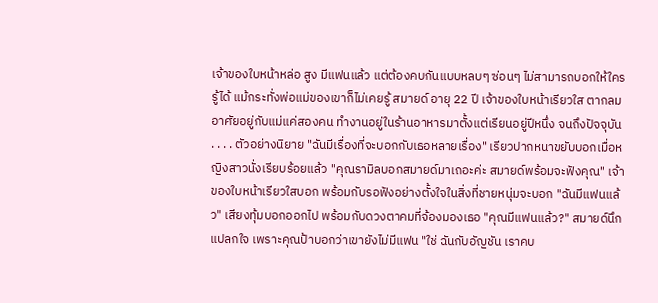เจ้าของใบหน้าหล่อ สูง มีแฟนแล้ว แต่ต้องคบกันแบบหลบๆ ซ่อนๆ ไม่สามารถบอกให้ใครรู้ได้ แม้กระทั่งพ่อแม่ของเขาก็ไม่เคยรู้ สมายด์ อายุ 22 ปี เจ้าของใบหน้าเรียวใส ตากลม อาศัยอยู่กับแม่แค่สองคน ทำงานอยู่ในร้านอาหารมาตั้งแต่เรียนอยู่ปีหนึ่ง จนถึงปัจจุบัน . . . . ตัวอย่างนิยาย "ฉันมีเรื่องที่จะบอกกับเธอหลายเรื่อง" เรียวปากหนาขยับบอกเมื่อหญิงสาวนั่งเรียบร้อยแล้ว "คุณรามิลบอกสมายด์มาเถอะค่ะ สมายด์พร้อมจะฟังคุณ" เจ้าของใบหน้าเรียวใสบอก พร้อมกับรอฟังอย่างตั้งใจในสิ่งที่ชายหนุ่มจะบอก "ฉันมีแฟนแล้ว" เสียงทุ้มบอกออกไป พร้อมกับดวงตาคมที่จ้องมองเธอ "คุณมีแฟนแล้ว?" สมายด์นึกแปลกใจ เพราะคุณป้าบอกว่าเขายังไม่มีแฟน "ใช่ ฉันกับอัญชัน เราคบ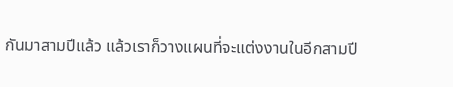กันมาสามปีแล้ว แล้วเราก็วางแผนที่จะแต่งงานในอีกสามปี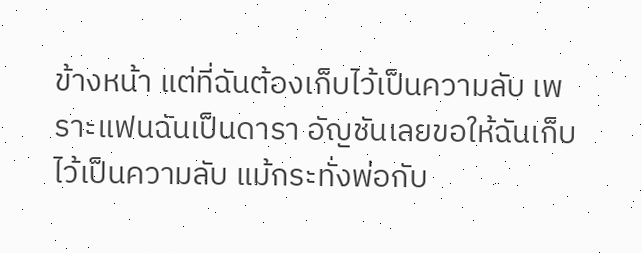ข้างหน้า แต่ที่ฉันต้องเก็บไว้เป็นความลับ เพราะแฟนฉันเป็นดารา อัญชันเลยขอให้ฉันเก็บไว้เป็นความลับ แม้กระทั่งพ่อกับ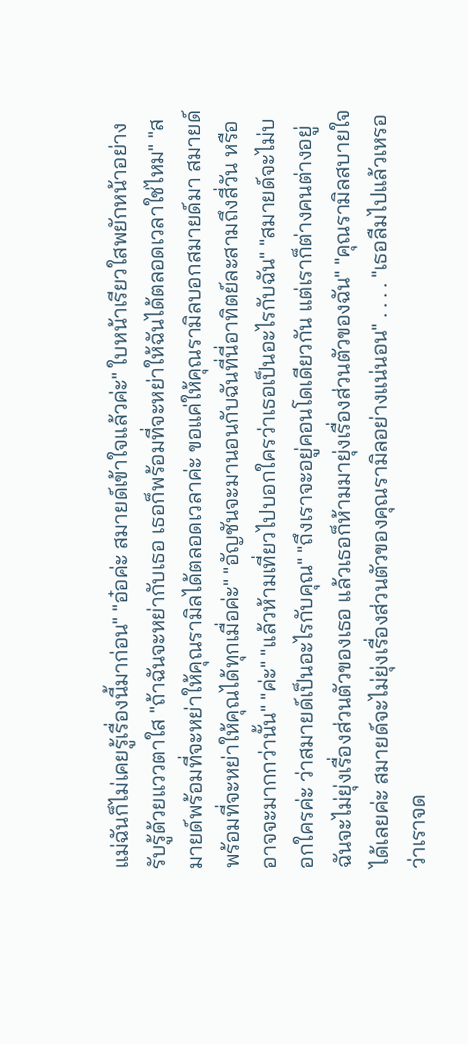แม่ฉันก็ไม่เคยรู้เรื่องนี้มาก่อน" "อ๋อค่ะ สมายด์เข้าใจแล้วค่ะ" ใบหน้าเรียวใสพยักหน้าอย่างรับรู้ด้วยแววตาใส "ถ้าฉันจะหย่ากับเธอ เธอก็พร้อมที่จะหย่าให้ฉันได้ตลอดเวลาใช่ไหม" "สมายด์พร้อมที่จะหย่าให้คุณรามิลได้ตลอดเวลาค่ะ ขอแค่ให้คุณรามิลบอกสมายด์มา สมายด์พร้อมที่จะหย่าให้คุณได้ทุกเมื่อค่ะ" "อัญชันจะมานอนกับฉันที่นี่อาทิตย์ละสามถึงสี่วัน หรืออาจจะมากกว่านั้น" "ค่ะ" "แล้วห้ามเที่ยวไปบอกใครว่าเธอเป็นอะไรกับฉัน" "สมายด์จะไม่บอกใครค่ะ ว่าสมายด์เป็นอะไรกับคุณ" "ถึงเราจะอยู่คอนโดเดียวกัน แต่เราก็ต่างคนต่างอยู่ ฉันจะไม่ยุ่งเรื่องส่วนตัวของเธอ แล้วเธอก็ห้ามมายุ่งเรื่องส่วนตัวของฉัน" "คุณรามิลสบายใจได้เลยค่ะ สมายด์จะไม่ยุ่งเรื่องส่วนตัวของคุณรามิลอย่างแน่นอน" . . . . "เธอลืมไปแล้วเหรอ ว่าเราจด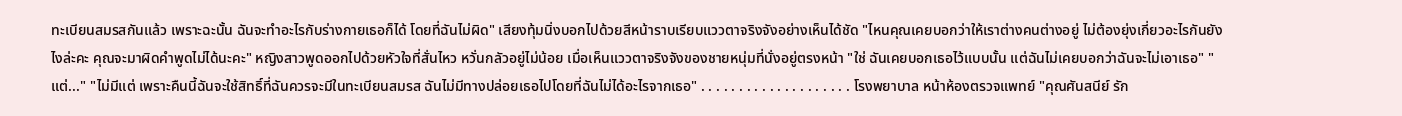ทะเบียนสมรสกันแล้ว เพราะฉะนั้น ฉันจะทำอะไรกับร่างกายเธอก็ได้ โดยที่ฉันไม่ผิด" เสียงทุ้มนิ่งบอกไปด้วยสีหน้าราบเรียบแววตาจริงจังอย่างเห็นได้ชัด "ไหนคุณเคยบอกว่าให้เราต่างคนต่างอยู่ ไม่ต้องยุ่งเกี่ยวอะไรกันยังไงล่ะคะ คุณจะมาผิดคำพูดไม่ได้นะคะ" หญิงสาวพูดออกไปด้วยหัวใจที่สั่นไหว หวั่นกลัวอยู่ไม่น้อย เมื่อเห็นแววตาจริงจังของชายหนุ่มที่นั่งอยู่ตรงหน้า "ใช่ ฉันเคยบอกเธอไว้แบบนั้น แต่ฉันไม่เคยบอกว่าฉันจะไม่เอาเธอ" "แต่..." "ไม่มีแต่ เพราะคืนนี้ฉันจะใช้สิทธิ์ที่ฉันควรจะมีในทะเบียนสมรส ฉันไม่มีทางปล่อยเธอไปโดยที่ฉันไม่ได้อะไรจากเธอ" . . . . . . . . . . . . . . . . . . . . โรงพยาบาล หน้าห้องตรวจแพทย์ "คุณศันสนีย์ รัก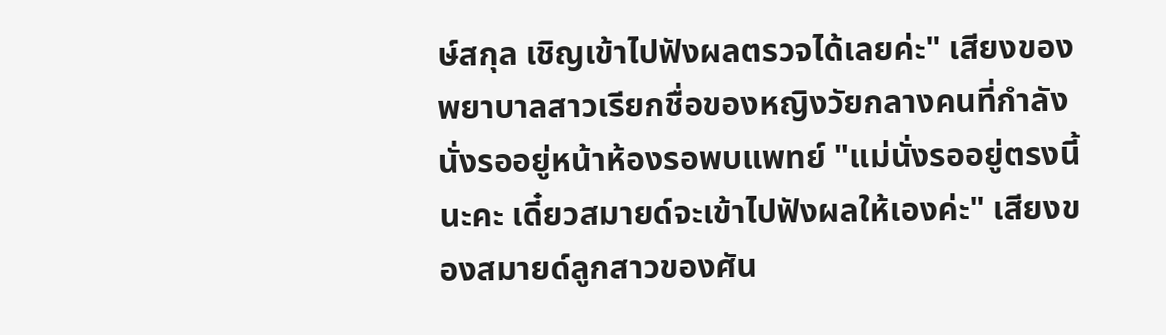ษ์สกุล เชิญเข้าไปฟังผลตรวจได้เลยค่ะ" เสียงของพยาบาลสาวเรียกชื่อของหญิงวัยกลางคนที่กำลังนั่งรออยู่หน้าห้องรอพบแพทย์ "แม่นั่งรออยู่ตรงนี้นะคะ เดี๋ยวสมายด์จะเข้าไปฟังผลให้เองค่ะ" เสียงของสมายด์ลูกสาวของศัน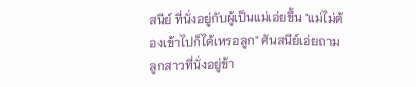สนีย์ ที่นั่งอยู่กับผู้เป็นแม่เอ่ยขึ้น "แม่ไม่ต้องเข้าไปก็ได้เหรอลูก" ศันสนีย์เอ่ยถามลูกสาวที่นั่งอยู่ข้า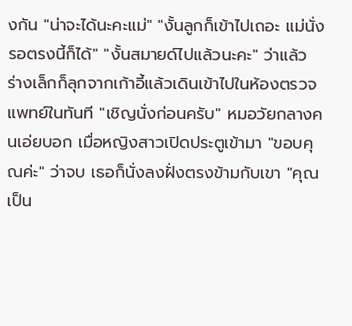งกัน "น่าจะได้นะคะแม่" "งั้นลูกก็เข้าไปเถอะ แม่นั่งรอตรงนี้ก็ได้" "งั้นสมายด์ไปแล้วนะคะ" ว่าแล้ว ร่างเล็กก็ลุกจากเก้าอี้แล้วเดินเข้าไปในห้องตรวจแพทย์ในทันที "เชิญนั่งก่อนครับ" หมอวัยกลางคนเอ่ยบอก เมื่อหญิงสาวเปิดประตูเข้ามา "ขอบคุณค่ะ" ว่าจบ เธอก็นั่งลงฝั่งตรงข้ามกับเขา "คุณเป็น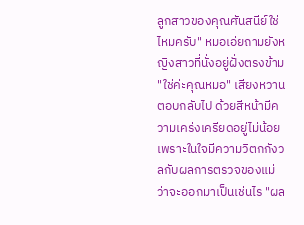ลูกสาวของคุณศันสนีย์ใช่ไหมครับ" หมอเอ่ยถามยังหญิงสาวที่นั่งอยู่ฝั่งตรงข้าม "ใช่ค่ะคุณหมอ" เสียงหวานตอบกลับไป ด้วยสีหน้ามีความเคร่งเครียดอยู่ไม่น้อย เพราะในใจมีความวิตกกังวลกับผลการตรวจของแม่ ว่าจะออกมาเป็นเช่นไร "ผล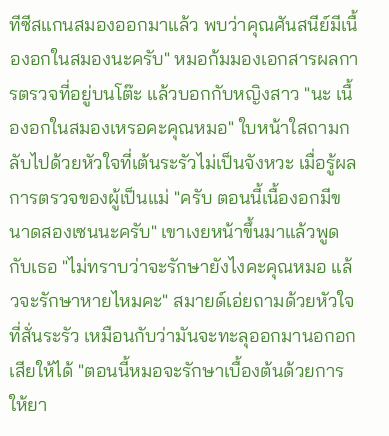ทีซีสแกนสมองออกมาแล้ว พบว่าคุณศันสนีย์มีเนื้องอกในสมองนะครับ" หมอก้มมองเอกสารผลการตรวจที่อยู่บนโต๊ะ แล้วบอกกับหญิงสาว "นะ เนื้องอกในสมองเหรอคะคุณหมอ" ใบหน้าใสถามกลับไปด้วยหัวใจที่เต้นระรัวไม่เป็นจังหวะ เมื่อรู้ผลการตรวจของผู้เป็นแม่ "ครับ ตอนนี้เนื้องอกมีขนาดสองเซนนะครับ" เขาเงยหน้าขึ้นมาแล้วพูดกับเธอ "ไม่ทราบว่าจะรักษายังไงคะคุณหมอ แล้วจะรักษาหายไหมคะ" สมายด์เอ่ยถามด้วยหัวใจที่สั่นระรัว เหมือนกับว่ามันจะทะลุออกมานอกอกเสียให้ได้ "ตอนนี้หมอจะรักษาเบื้องต้นด้วยการให้ยา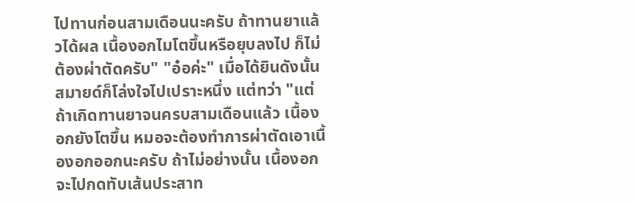ไปทานก่อนสามเดือนนะครับ ถ้าทานยาแล้วได้ผล เนื้องอกไมโตขึ้นหรือยุบลงไป ก็ไม่ต้องผ่าตัดครับ" "อ๋อค่ะ" เมื่อได้ยินดังนั้น สมายด์ก็โล่งใจไปเปราะหนึ่ง แต่ทว่า "แต่ถ้าเกิดทานยาจนครบสามเดือนแล้ว เนื้องอกยังโตขึ้น หมอจะต้องทำการผ่าตัดเอาเนื้องอกออกนะครับ ถ้าไม่อย่างนั้น เนื้องอกจะไปกดทับเส้นประสาท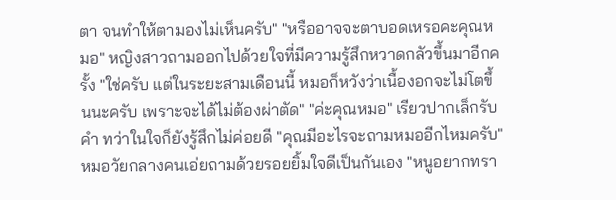ตา จนทำให้ตามองไม่เห็นครับ" "หรืออาจจะตาบอดเหรอคะคุณหมอ" หญิงสาวถามออกไปด้วยใจที่มีความรู้สึกหวาดกลัวขึ้นมาอีกครั้ง "ใช่ครับ แต่ในระยะสามเดือนนี้ หมอก็หวังว่าเนื้องอกจะไม่โตขึ้นนะครับ เพราะจะได้ไม่ต้องผ่าตัด" "ค่ะคุณหมอ" เรียวปากเล็กรับคำ ทว่าในใจก็ยังรู้สึกไม่ค่อยดี "คุณมีอะไรจะถามหมออีกไหมครับ" หมอวัยกลางคนเอ่ยถามด้วยรอยยิ้มใจดีเป็นกันเอง "หนูอยากทรา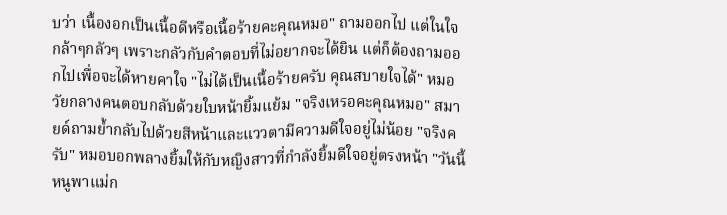บว่า เนื้องอกเป็นเนื้อดีหรือเนื้อร้ายคะคุณหมอ" ถามออกไป แต่ในใจกล้าๆกลัวๆ เพราะกลัวกับคำตอบที่ไม่อยากจะได้ยิน แต่ก็ต้องถามออกไปเพื่อจะได้หายคาใจ "ไม่ได้เป็นเนื้อร้ายครับ คุณสบายใจได้" หมอวัยกลางคนตอบกลับด้วยใบหน้ายิ้มแย้ม "จริงเหรอคะคุณหมอ" สมายด์ถามย้ำกลับไปด้วยสีหน้าและแววตามีความดีใจอยู่ไม่น้อย "จริงครับ" หมอบอกพลางยิ้มให้กับหญิงสาวที่กำลังยิ้มดีใจอยู่ตรงหน้า "วันนี้หนูพาแม่ก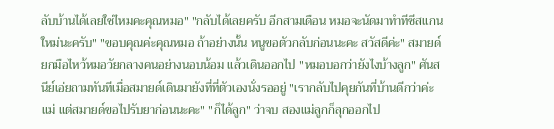ลับบ้านได้เลยใช่ไหมคะคุณหมอ" "กลับได้เลยครับ อีกสามเดือน หมอจะนัดมาทำทีซีสแกนใหม่นะครับ" "ขอบคุณค่ะคุณหมอ ถ้าอย่างนั้น หนูขอตัวกลับก่อนนะคะ สวัสดีค่ะ" สมายด์ยกมือไหว้หมอวัยกลางคนอย่างนอบน้อม แล้วเดินออกไป "หมอบอกว่ายังไงบ้างลูก" ศันสนีย์เอ่ยถามทันทีเมื่อสมายด์เดินมายังที่ที่ตัวเองนั่งรออยู่ "เรากลับไปคุยกันที่บ้านดีกว่าค่ะแม่ แต่สมายด์ขอไปรับยาก่อนนะคะ" "ก็ได้ลูก" ว่าจบ สองแม่ลูกก็ลุกออกไป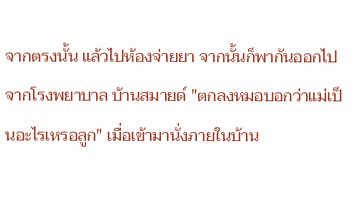จากตรงนั้น แล้วไปห้องจ่ายยา จากนั้นก็พากันออกไปจากโรงพยาบาล บ้านสมายด์ "ตกลงหมอบอกว่าแม่เป็นอะไรเหรอลูก" เมื่อเข้ามานั่งภายในบ้าน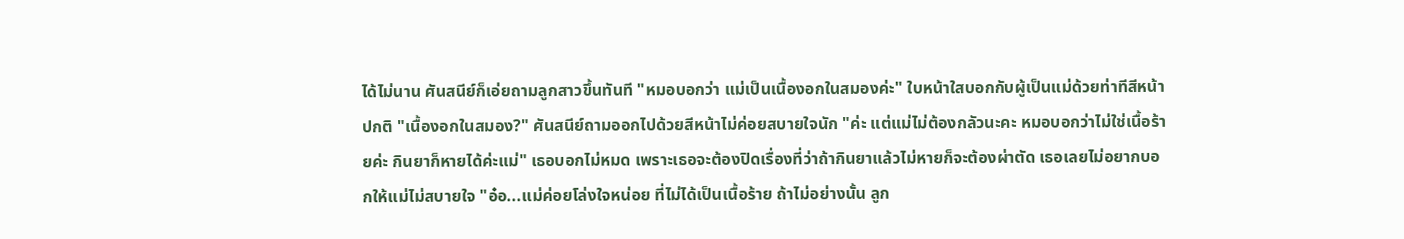ได้ไม่นาน ศันสนีย์ก็เอ่ยถามลูกสาวขึ้นทันที "หมอบอกว่า แม่เป็นเนื้องอกในสมองค่ะ" ใบหน้าใสบอกกับผู้เป็นแม่ด้วยท่าทีสีหน้าปกติ "เนื้องอกในสมอง?" ศันสนีย์ถามออกไปด้วยสีหน้าไม่ค่อยสบายใจนัก "ค่ะ แต่แม่ไม่ต้องกลัวนะคะ หมอบอกว่าไม่ใช่เนื้อร้ายค่ะ กินยาก็หายได้ค่ะแม่" เธอบอกไม่หมด เพราะเธอจะต้องปิดเรื่องที่ว่าถ้ากินยาแล้วไม่หายก็จะต้องผ่าตัด เธอเลยไม่อยากบอกให้แม่ไม่สบายใจ "อ๋อ...แม่ค่อยโล่งใจหน่อย ที่ไม่ได้เป็นเนื้อร้าย ถ้าไม่อย่างนั้น ลูก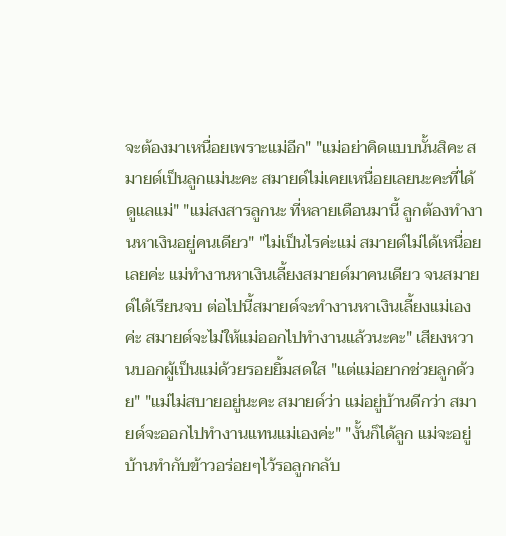จะต้องมาเหนื่อยเพราะแม่อีก" "แม่อย่าคิดแบบนั้นสิคะ สมายด์เป็นลูกแม่นะคะ สมายด์ไม่เคยเหนื่อยเลยนะคะที่ได้ดูแลแม่" "แม่สงสารลูกนะ ที่หลายเดือนมานี้ ลูกต้องทำงานหาเงินอยู่คนเดียว" "ไม่เป็นไรค่ะแม่ สมายด์ไม่ได้เหนื่อยเลยค่ะ แม่ทำงานหาเงินเลี้ยงสมายด์มาคนเดียว จนสมายด์ได้เรียนจบ ต่อไปนี้สมายด์จะทำงานหาเงินเลี้ยงแม่เองค่ะ สมายด์จะไม่ให้แม่ออกไปทำงานแล้วนะคะ" เสียงหวานบอกผู้เป็นแม่ด้วยรอยยิ้มสดใส "แต่แม่อยากช่วยลูกด้วย" "แม่ไม่สบายอยู่นะคะ สมายด์ว่า แม่อยู่บ้านดีกว่า สมายด์จะออกไปทำงานแทนแม่เองค่ะ" "งั้นก็ได้ลูก แม่จะอยู่บ้านทำกับข้าวอร่อยๆไว้รอลูกกลับ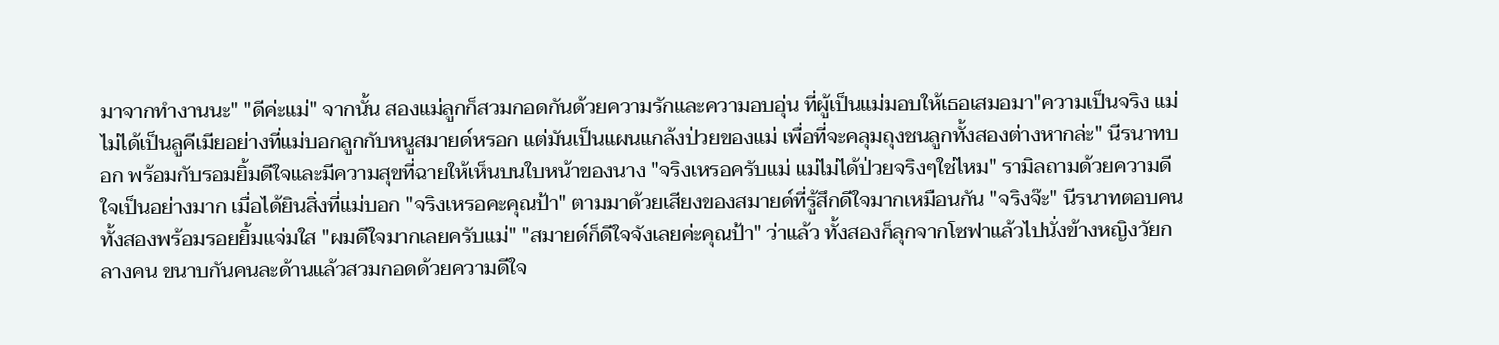มาจากทำงานนะ" "ดีค่ะแม่" จากนั้น สองแม่ลูกก็สวมกอดกันด้วยความรักและความอบอุ่น ที่ผู้เป็นแม่มอบให้เธอเสมอมา"ความเป็นจริง แม่ไม่ได้เป็นลูคีเมียอย่างที่แม่บอกลูกกับหนูสมายด์หรอก แต่มันเป็นแผนแกล้งป่วยของแม่ เพื่อที่จะคลุมถุงชนลูกทั้งสองต่างหากล่ะ" นีรนาทบอก พร้อมกับรอมยิ้มดีใจและมีความสุขที่ฉายให้เห็นบนใบหน้าของนาง "จริงเหรอครับแม่ แม่ไม่ได้ป่วยจริงๆใช่ไหม" รามิลถามด้วยความดีใจเป็นอย่างมาก เมื่อได้ยินสิ่งที่แม่บอก "จริงเหรอคะคุณป้า" ตามมาด้วยเสียงของสมายด์ที่รู้สึกดีใจมากเหมือนกัน "จริงจ๊ะ" นีรนาทตอบคนทั้งสองพร้อมรอยยิ้มแจ่มใส "ผมดีใจมากเลยครับแม่" "สมายด์ก็ดีใจจังเลยค่ะคุณป้า" ว่าแล้ว ทั้งสองก็ลุกจากโซฟาแล้วไปนั่งข้างหญิงวัยกลางคน ขนาบกันคนละด้านแล้วสวมกอดด้วยความดีใจ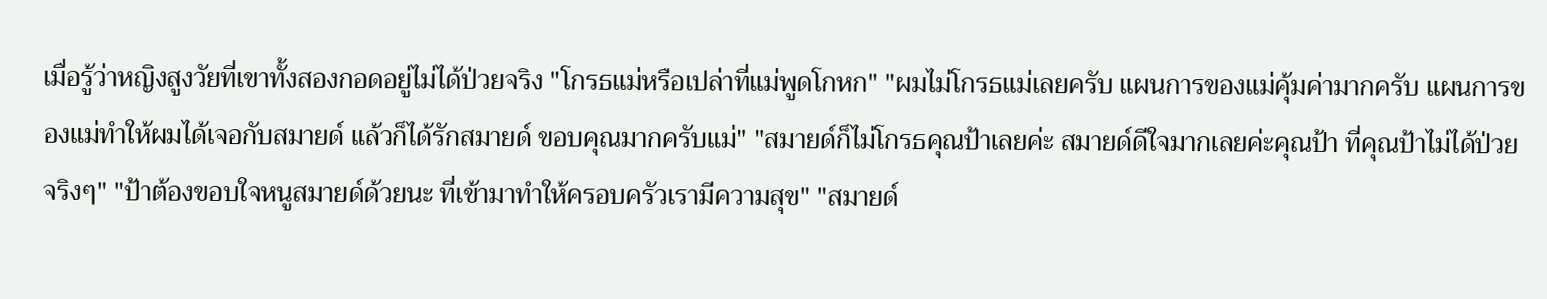เมื่อรู้ว่าหญิงสูงวัยที่เขาทั้งสองกอดอยู่ไม่ได้ป่วยจริง "โกรธแม่หรือเปล่าที่แม่พูดโกหก" "ผมไม่โกรธแม่เลยครับ แผนการของแม่คุ้มค่ามากครับ แผนการของแม่ทำให้ผมได้เจอกับสมายด์ แล้วก็ได้รักสมายด์ ขอบคุณมากครับแม่" "สมายด์ก็ไม่โกรธคุณป้าเลยค่ะ สมายด์ดีใจมากเลยค่ะคุณป้า ที่คุณป้าไม่ได้ป่วยจริงๆ" "ป้าต้องขอบใจหนูสมายด์ด้วยนะ ที่เข้ามาทำให้ครอบครัวเรามีความสุข" "สมายด์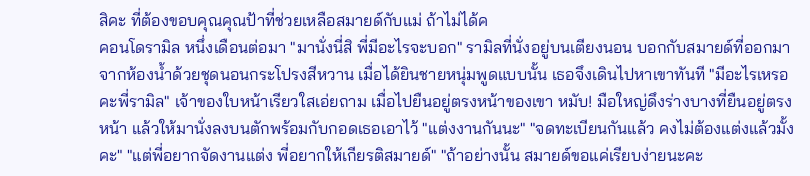สิคะ ที่ต้องขอบคุณคุณป้าที่ช่วยเหลือสมายด์กับแม่ ถ้าไม่ได้ค
คอนโดรามิล หนึ่งเดือนต่อมา "มานั่งนี่สิ พี่มีอะไรจะบอก" รามิลที่นั่งอยู่บนเตียงนอน บอกกับสมายด์ที่ออกมาจากห้องน้ำด้วยชุดนอนกระโปรงสีหวาน เมื่อได้ยินชายหนุ่มพูดแบบนั้น เธอจึงเดินไปหาเขาทันที "มีอะไรเหรอคะพี่รามิล" เจ้าของใบหน้าเรียวใสเอ่ยถาม เมื่อไปยืนอยู่ตรงหน้าของเขา หมับ! มือใหญ่ดึงร่างบางที่ยืนอยู่ตรงหน้า แล้วให้มานั่งลงบนตักพร้อมกับกอดเธอเอาไว้ "แต่งงานกันนะ" "จดทะเบียนกันแล้ว คงไม่ต้องแต่งแล้วมั้งคะ" "แต่พี่อยากจัดงานแต่ง พี่อยากให้เกียรติสมายด์" "ถ้าอย่างนั้น สมายด์ขอแค่เรียบง่ายนะคะ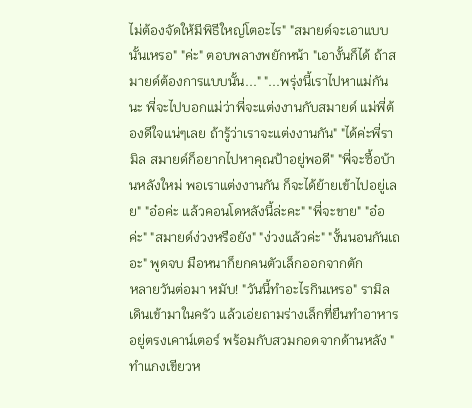ไม่ต้องจัดให้มีพิธีใหญ่โตอะไร" "สมายด์จะเอาแบบนั้นเหรอ" "ค่ะ" ตอบพลางพยักหน้า "เอางั้นก็ได้ ถ้าสมายด์ต้องการแบบนั้น..." "...พรุ่งนี้เราไปหาแม่กันนะ พี่จะไปบอกแม่ว่าพี่จะแต่งงานกับสมายด์ แม่พี่ต้องดีใจแน่ๆเลย ถ้ารู้ว่าเราจะแต่งงานกัน" "ได้ค่ะพี่รามิล สมายด์ก็อยากไปหาคุณป้าอยู่พอดี" "พี่จะซื้อบ้านหลังใหม่ พอเราแต่งงานกัน ก็จะได้ย้ายเข้าไปอยู่เลย" "อ๋อค่ะ แล้วคอนโดหลังนี้ล่ะคะ" "พี่จะขาย" "อ๋อค่ะ" "สมายด์ง่วงหรือยัง" "ง่วงแล้วค่ะ" "งั้นนอนกันเถอะ" พูดจบ มือหนาก็ยกคนตัวเล็กออกจากตัก
หลายวันต่อมา หมับ! "วันนี้ทำอะไรกินเหรอ" รามิลเดินเข้ามาในครัว แล้วเอ่ยถามร่างเล็กที่ยืนทำอาหารอยู่ตรงเคาน์เตอร์ พร้อมกับสวมกอดจากด้านหลัง "ทำแกงเขียวห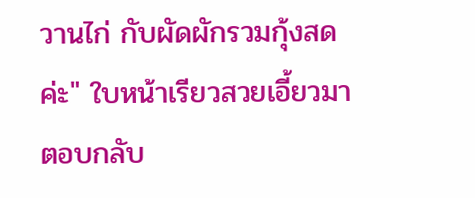วานไก่ กับผัดผักรวมกุ้งสดค่ะ" ใบหน้าเรียวสวยเอี้ยวมาตอบกลับ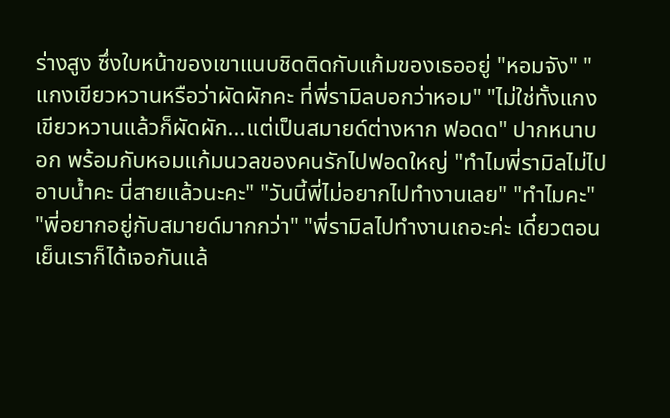ร่างสูง ซึ่งใบหน้าของเขาแนบชิดติดกับแก้มของเธออยู่ "หอมจัง" "แกงเขียวหวานหรือว่าผัดผักคะ ที่พี่รามิลบอกว่าหอม" "ไม่ใช่ทั้งแกงเขียวหวานแล้วก็ผัดผัก...แต่เป็นสมายด์ต่างหาก ฟอดด" ปากหนาบอก พร้อมกับหอมแก้มนวลของคนรักไปฟอดใหญ่ "ทำไมพี่รามิลไม่ไปอาบน้ำคะ นี่สายแล้วนะคะ" "วันนี้พี่ไม่อยากไปทำงานเลย" "ทำไมคะ" "พี่อยากอยู่กับสมายด์มากกว่า" "พี่รามิลไปทำงานเถอะค่ะ เดี๋ยวตอนเย็นเราก็ได้เจอกันแล้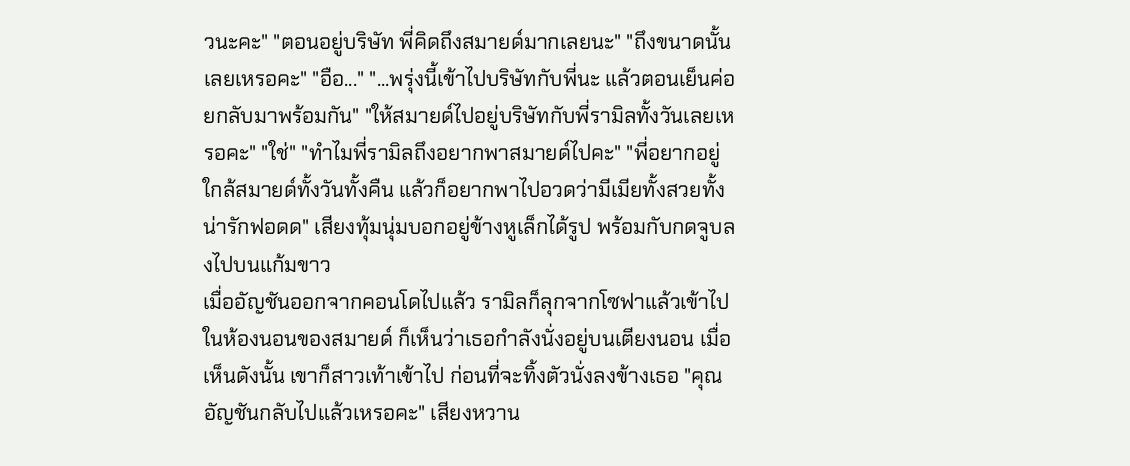วนะคะ" "ตอนอยู่บริษัท พี่คิดถึงสมายด์มากเลยนะ" "ถึงขนาดนั้นเลยเหรอคะ" "อือ..." "...พรุ่งนี้เข้าไปบริษัทกับพี่นะ แล้วตอนเย็นค่อยกลับมาพร้อมกัน" "ให้สมายด์ไปอยู่บริษัทกับพี่รามิลทั้งวันเลยเหรอคะ" "ใช่" "ทำไมพี่รามิลถึงอยากพาสมายด์ไปคะ" "พี่อยากอยู่ใกล้สมายด์ทั้งวันทั้งคืน แล้วก็อยากพาไปอวดว่ามีเมียทั้งสวยทั้งน่ารักฟอดด" เสียงทุ้มนุ่มบอกอยู่ข้างหูเล็กได้รูป พร้อมกับกดจูบลงไปบนแก้มขาว
เมื่ออัญชันออกจากคอนโดไปแล้ว รามิลก็ลุกจากโซฟาแล้วเข้าไปในห้องนอนของสมายด์ ก็เห็นว่าเธอกำลังนั่งอยู่บนเตียงนอน เมื่อเห็นดังนั้น เขาก็สาวเท้าเข้าไป ก่อนที่จะทิ้งตัวนั่งลงข้างเธอ "คุณอัญชันกลับไปแล้วเหรอคะ" เสียงหวาน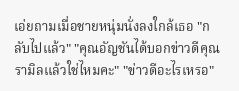เอ่ยถามเมื่อชายหนุ่มนั่งลงใกล้เธอ "กลับไปแล้ว" "คุณอัญชันได้บอกข่าวดีคุณรามิลแล้วใช่ไหมคะ" "ข่าวดีอะไรเหรอ"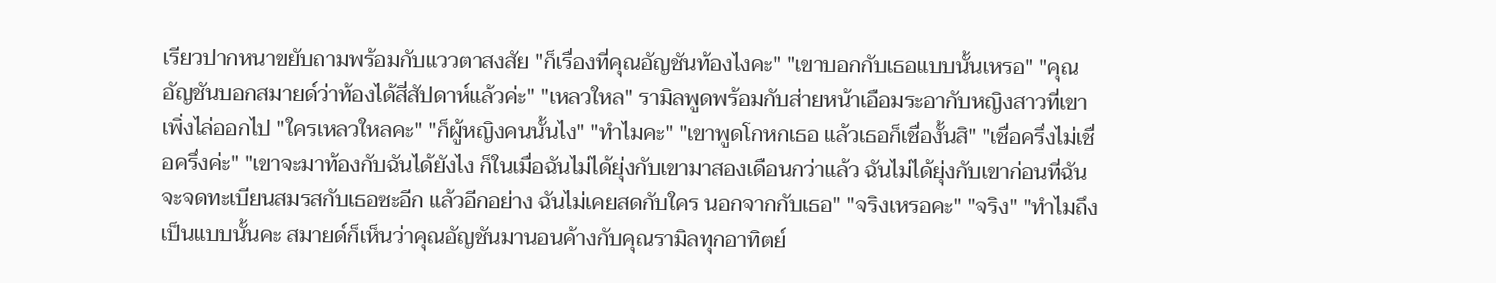เรียวปากหนาขยับถามพร้อมกับแววตาสงสัย "ก็เรื่องที่คุณอัญชันท้องไงคะ" "เขาบอกกับเธอแบบนั้นเหรอ" "คุณอัญชันบอกสมายด์ว่าท้องได้สี่สัปดาห์แล้วค่ะ" "เหลวใหล" รามิลพูดพร้อมกับส่ายหน้าเอือมระอากับหญิงสาวที่เขาเพิ่งไล่ออกไป "ใครเหลวใหลคะ" "ก็ผู้หญิงคนนั้นไง" "ทำไมคะ" "เขาพูดโกหกเธอ แล้วเธอก็เชื่องั้นสิ" "เชื่อครึ่งไม่เชื่อครึ่งค่ะ" "เขาจะมาท้องกับฉันได้ยังไง ก็ในเมื่อฉันไม่ได้ยุ่งกับเขามาสองเดือนกว่าแล้ว ฉันไม่ได้ยุ่งกับเขาก่อนที่ฉันจะจดทะเบียนสมรสกับเธอซะอีก แล้วอีกอย่าง ฉันไม่เคยสดกับใคร นอกจากกับเธอ" "จริงเหรอคะ" "จริง" "ทำไมถึงเป็นแบบนั้นคะ สมายด์ก็เห็นว่าคุณอัญชันมานอนค้างกับคุณรามิลทุกอาทิตย์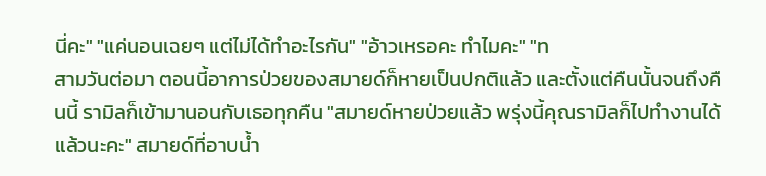นี่คะ" "แค่นอนเฉยๆ แต่ไม่ได้ทำอะไรกัน" "อ้าวเหรอคะ ทำไมคะ" "ท
สามวันต่อมา ตอนนี้อาการป่วยของสมายด์ก็หายเป็นปกติแล้ว และตั้งแต่คืนนั้นจนถึงคืนนี้ รามิลก็เข้ามานอนกับเธอทุกคืน "สมายด์หายป่วยแล้ว พรุ่งนี้คุณรามิลก็ไปทำงานได้แล้วนะคะ" สมายด์ที่อาบน้ำ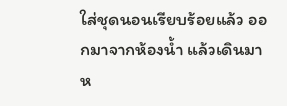ใส่ชุดนอนเรียบร้อยแล้ว ออกมาจากห้องน้ำ แล้วเดินมาห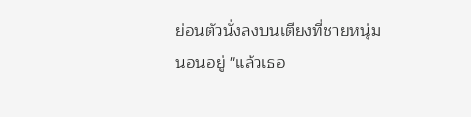ย่อนตัวนั่งลงบนเตียงที่ชายหนุ่มนอนอยู่ "แล้วเธอ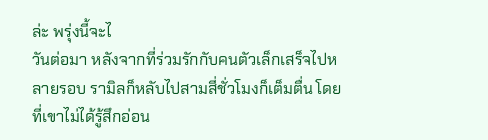ล่ะ พรุ่งนี้จะไ
วันต่อมา หลังจากที่ร่วมรักกับคนตัวเล็กเสร็จไปหลายรอบ รามิลก็หลับไปสามสี่ชั่วโมงก็เต็มตื่น โดยที่เขาไม่ได้รู้สึกอ่อน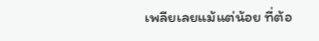เพลียเลยแม้แต่น้อย ที่ต้อ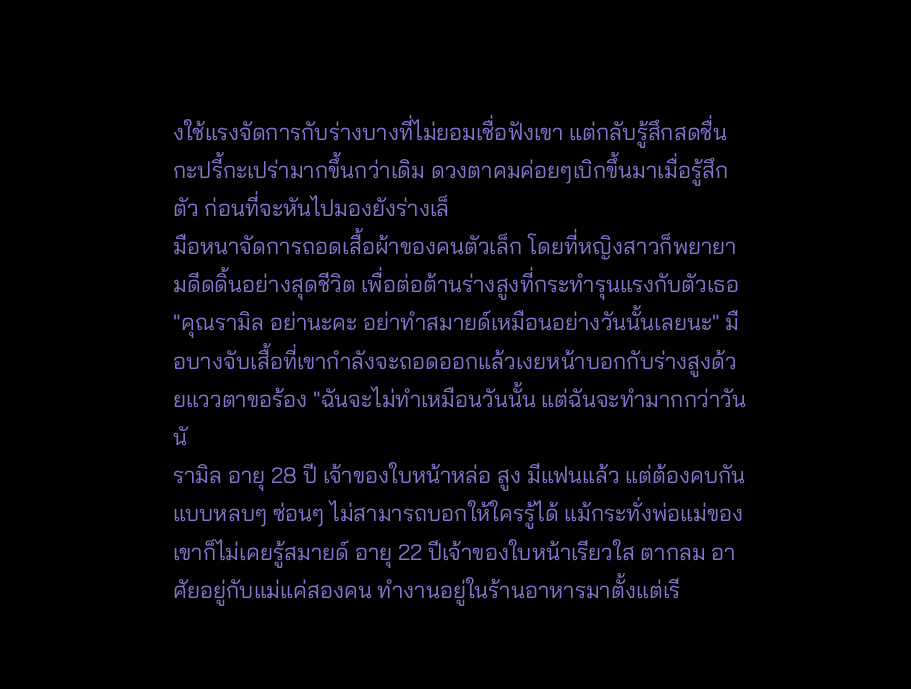งใช้แรงจัดการกับร่างบางที่ไม่ยอมเชื่อฟังเขา แต่กลับรู้สึกสดชื่นกะปรี้กะเปร่ามากขึ้นกว่าเดิม ดวงตาคมค่อยๆเบิกขึ้นมาเมื่อรู้สึกตัว ก่อนที่จะหันไปมองยังร่างเล็
มือหนาจัดการถอดเสื้อผ้าของคนตัวเล็ก โดยที่หญิงสาวก็พยายามดีดดิ้นอย่างสุดชีวิต เพื่อต่อต้านร่างสูงที่กระทำรุนแรงกับตัวเธอ "คุณรามิล อย่านะคะ อย่าทำสมายด์เหมือนอย่างวันนั้นเลยนะ" มือบางจับเสื้อที่เขากำลังจะถอดออกแล้วเงยหน้าบอกกับร่างสูงด้วยแววตาขอร้อง "ฉันจะไม่ทำเหมือนวันนั้น แต่ฉันจะทำมากกว่าวันนั
รามิล อายุ 28 ปี เจ้าของใบหน้าหล่อ สูง มีแฟนแล้ว แต่ต้องคบกันแบบหลบๆ ซ่อนๆ ไม่สามารถบอกให้ใครรู้ได้ แม้กระทั่งพ่อแม่ของเขาก็ไม่เคยรู้สมายด์ อายุ 22 ปีเจ้าของใบหน้าเรียวใส ตากลม อาศัยอยู่กับแม่แค่สองคน ทำงานอยู่ในร้านอาหารมาตั้งแต่เรี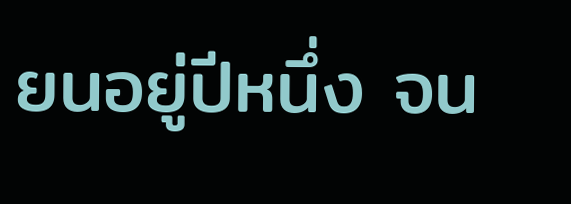ยนอยู่ปีหนึ่ง จน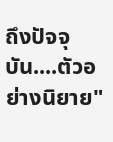ถึงปัจจุบัน....ตัวอย่างนิยาย"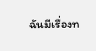ฉันมีเรื่องท